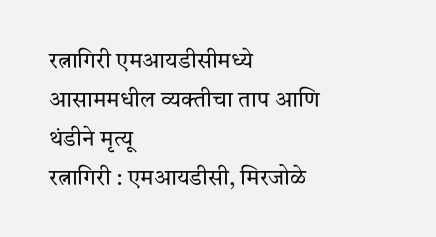रत्नागिरी एमआयडीसीमध्ये आसाममधील व्यक्तीचा ताप आणि थंडीने मृत्यू
रत्नागिरी : एमआयडीसी, मिरजोळे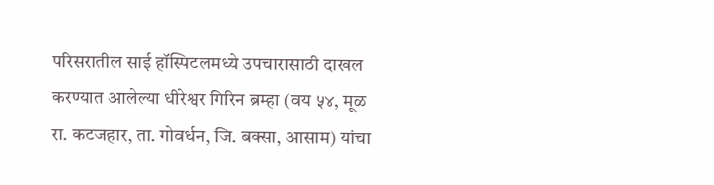परिसरातील साई हॉस्पिटलमध्ये उपचारासाठी दाखल करण्यात आलेल्या धीरेश्वर गिरिन ब्रम्हा (वय ५४, मूळ रा. कटजहार, ता. गोवर्धन, जि. बक्सा, आसाम) यांचा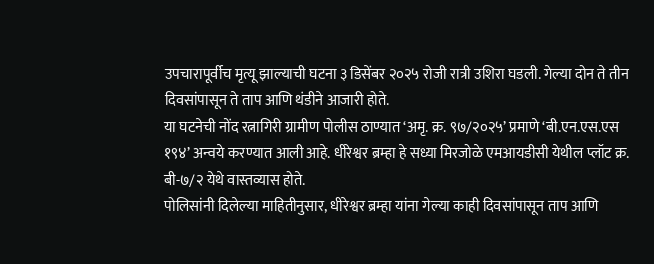उपचारापूर्वीच मृत्यू झाल्याची घटना ३ डिसेंबर २०२५ रोजी रात्री उशिरा घडली. गेल्या दोन ते तीन दिवसांपासून ते ताप आणि थंडीने आजारी होते.
या घटनेची नोंद रत्नागिरी ग्रामीण पोलीस ठाण्यात ‘अमृ. क्र. ९७/२०२५’ प्रमाणे ‘बी.एन.एस.एस १९४’ अन्वये करण्यात आली आहे. धीरेश्वर ब्रम्हा हे सध्या मिरजोळे एमआयडीसी येथील प्लॉट क्र. बी-७/२ येथे वास्तव्यास होते.
पोलिसांनी दिलेल्या माहितीनुसार, धीरेश्वर ब्रम्हा यांना गेल्या काही दिवसांपासून ताप आणि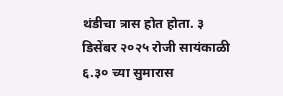थंडीचा त्रास होत होता. ३ डिसेंबर २०२५ रोजी सायंकाळी ६.३० च्या सुमारास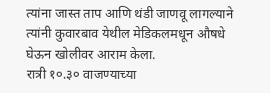त्यांना जास्त ताप आणि थंडी जाणवू लागल्याने त्यांनी कुवारबाव येथील मेडिकलमधून औषधे घेऊन खोलीवर आराम केला.
रात्री १०.३० वाजण्याच्या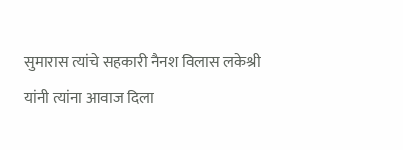सुमारास त्यांचे सहकारी नैनश विलास लकेश्री यांनी त्यांना आवाज दिला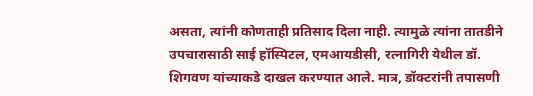असता, त्यांनी कोणताही प्रतिसाद दिला नाही. त्यामुळे त्यांना तातडीने उपचारासाठी साई हॉस्पिटल, एमआयडीसी, रत्नागिरी येथील डॉ. शिगवण यांच्याकडे दाखल करण्यात आले. मात्र, डॉक्टरांनी तपासणी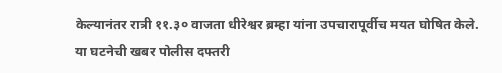केल्यानंतर रात्री ११.३० वाजता धीरेश्वर ब्रम्हा यांना उपचारापूर्वीच मयत घोषित केले.
या घटनेची खबर पोलीस दफ्तरी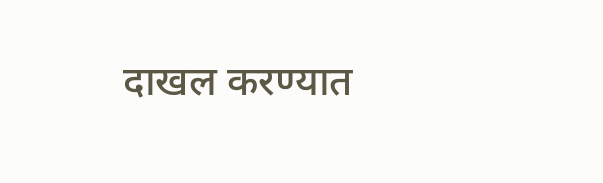दाखल करण्यात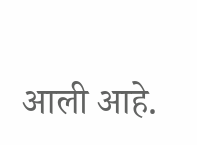आली आहे.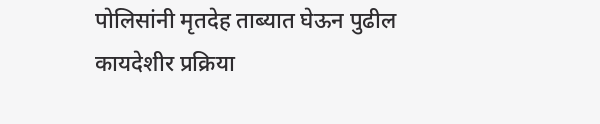पोलिसांनी मृतदेह ताब्यात घेऊन पुढील कायदेशीर प्रक्रिया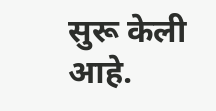सुरू केली आहे.